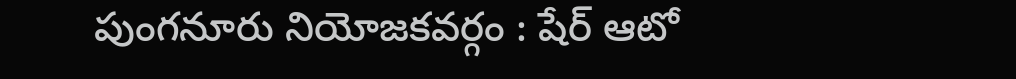పుంగనూరు నియోజకవర్గం : షేర్ ఆటో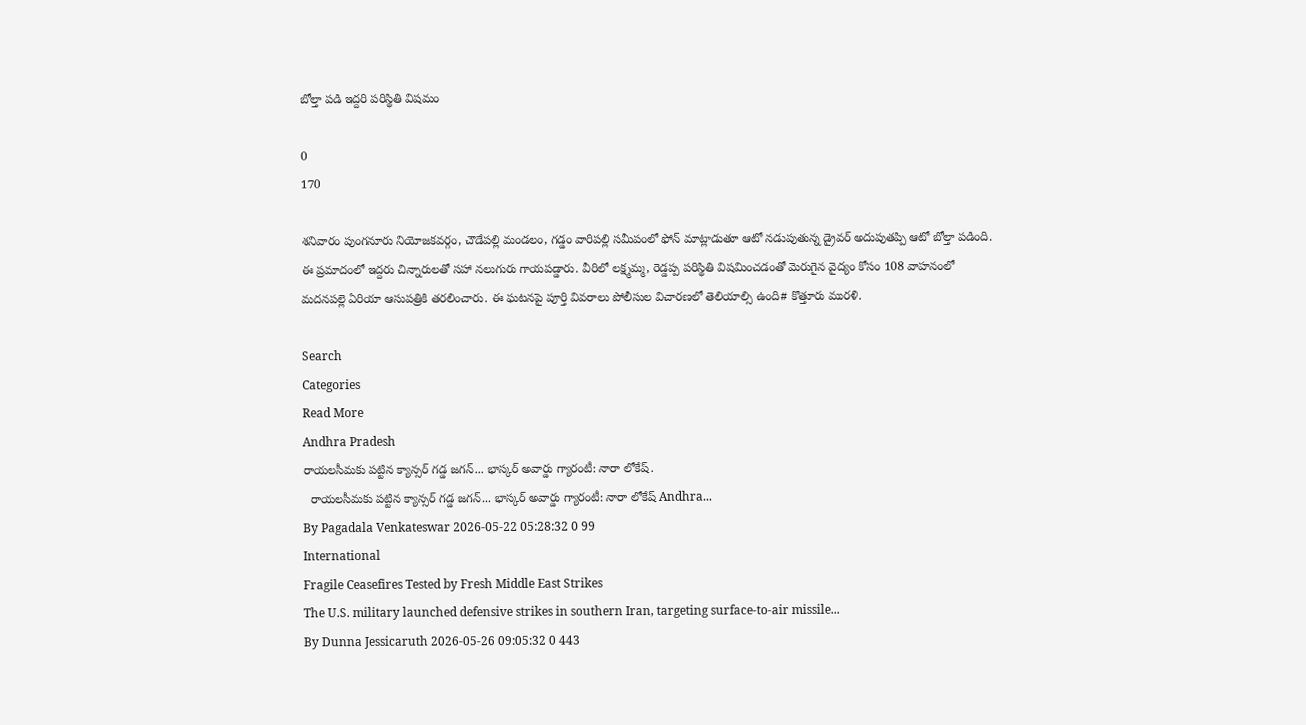బోల్తా పడి ఇద్దరి పరిస్థితి విషమం

0
170

శనివారం పుంగనూరు నియోజకవర్గం, చౌడేపల్లి మండలం, గడ్డం వారిపల్లి సమీపంలో ఫోన్ మాట్లాడుతూ ఆటో నడుపుతున్న డ్రైవర్ అదుపుతప్పి ఆటో బోల్తా పడింది. ఈ ప్రమాదంలో ఇద్దరు చిన్నారులతో సహా నలుగురు గాయపడ్డారు. వీరిలో లక్ష్మమ్మ, రెడ్డప్ప పరిస్థితి విషమించడంతో మెరుగైన వైద్యం కోసం 108 వాహనంలో మదనపల్లె ఏరియా ఆసుపత్రికి తరలించారు. ఈ ఘటనపై పూర్తి వివరాలు పోలీసుల విచారణలో తెలియాల్సి ఉంది# కొత్తూరు మురళి.

Search
Categories
Read More
Andhra Pradesh
రాయలసీమకు పట్టిన క్యాన్సర్ గడ్డ జగన్... భాస్కర్ అవార్డు గ్యారంటీ: నారా లోకేష్.
  రాయలసీమకు పట్టిన క్యాన్సర్ గడ్డ జగన్... భాస్కర్ అవార్డు గ్యారంటీ: నారా లోకేష్ Andhra...
By Pagadala Venkateswar 2026-05-22 05:28:32 0 99
International
Fragile Ceasefires Tested by Fresh Middle East Strikes
The U.S. military launched defensive strikes in southern Iran, targeting surface-to-air missile...
By Dunna Jessicaruth 2026-05-26 09:05:32 0 443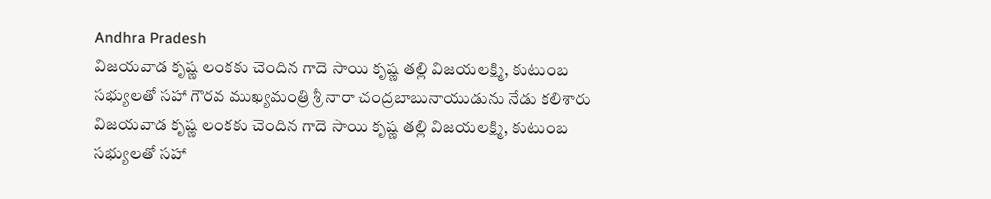Andhra Pradesh
విజయవాడ కృష్ణ లంకకు చెందిన గాదె సాయి కృష్ణ తల్లి విజయలక్ష్మి, కుటుంబ సభ్యులతో సహా గౌరవ ముఖ్యమంత్రి శ్రీ నారా చంద్రబాబునాయుడును నేడు కలిశారు
విజయవాడ కృష్ణ లంకకు చెందిన గాదె సాయి కృష్ణ తల్లి విజయలక్ష్మి, కుటుంబ సభ్యులతో సహా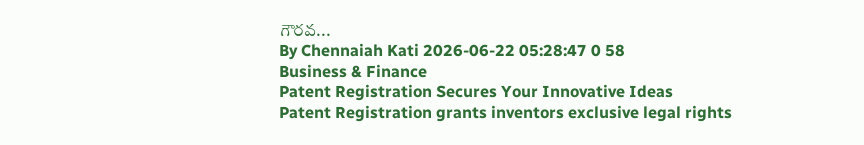గౌరవ...
By Chennaiah Kati 2026-06-22 05:28:47 0 58
Business & Finance
Patent Registration Secures Your Innovative Ideas
Patent Registration grants inventors exclusive legal rights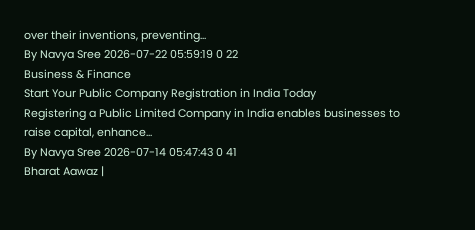over their inventions, preventing...
By Navya Sree 2026-07-22 05:59:19 0 22
Business & Finance
Start Your Public Company Registration in India Today
Registering a Public Limited Company in India enables businesses to raise capital, enhance...
By Navya Sree 2026-07-14 05:47:43 0 41
Bharat Aawaz |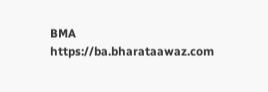BMA https://ba.bharataawaz.com